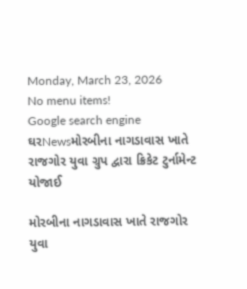Monday, March 23, 2026
No menu items!
Google search engine
ઘરNewsમોરબીના નાગડાવાસ ખાતે રાજગોર યુવા ગ્રુપ દ્વારા ક્રિકેટ ટુર્નામેન્ટ યોજાઈ

મોરબીના નાગડાવાસ ખાતે રાજગોર યુવા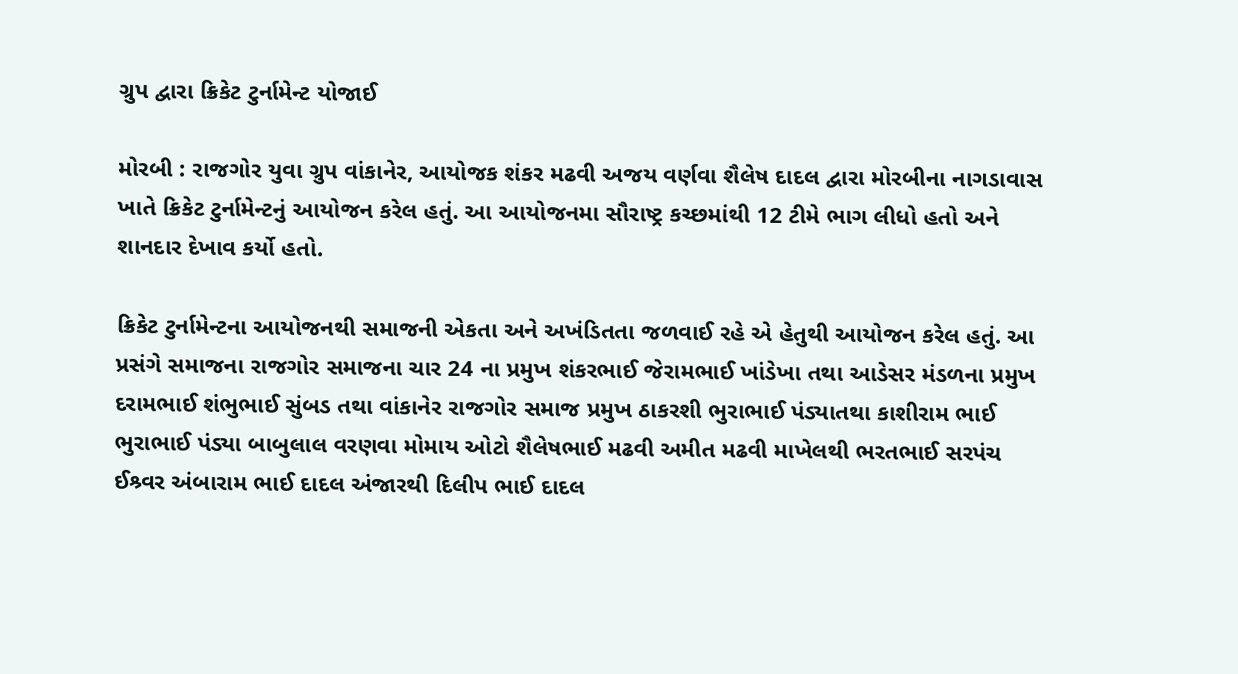ગ્રુપ દ્વારા ક્રિકેટ ટુર્નામેન્ટ યોજાઈ

મોરબી : રાજગોર યુવા ગ્રુપ વાંકાનેર, આયોજક શંકર મઢવી અજય વર્ણવા શૈલેષ દાદલ દ્વારા મોરબીના નાગડાવાસ ખાતે ક્રિકેટ ટુર્નામેન્ટનું આયોજન કરેલ હતું. આ આયોજનમા સૌરાષ્ટ્ર કચ્છમાંથી 12 ટીમે ભાગ લીધો હતો અને શાનદાર દેખાવ કર્યો હતો.

ક્રિકેટ ટુર્નામેન્ટના આયોજનથી સમાજની એકતા અને અખંડિતતા જળવાઈ રહે એ હેતુથી આયોજન કરેલ હતું. આ પ્રસંગે સમાજના રાજગોર સમાજના ચાર 24 ના પ્રમુખ શંકરભાઈ જેરામભાઈ ખાંડેખા તથા આડેસર મંડળના પ્રમુખ દરામભાઈ શંભુભાઈ સુંબડ તથા વાંકાનેર રાજગોર સમાજ પ્રમુખ ઠાકરશી ભુરાભાઈ પંડ્યાતથા કાશીરામ ભાઈ ભુરાભાઈ પંડ્યા બાબુલાલ વરણવા મોમાય ઓટો શૈલેષભાઈ મઢવી અમીત મઢવી માખેલથી ભરતભાઈ સરપંચ ઈશ્ર્વર અંબારામ ભાઈ દાદલ અંજારથી દિલીપ ભાઈ દાદલ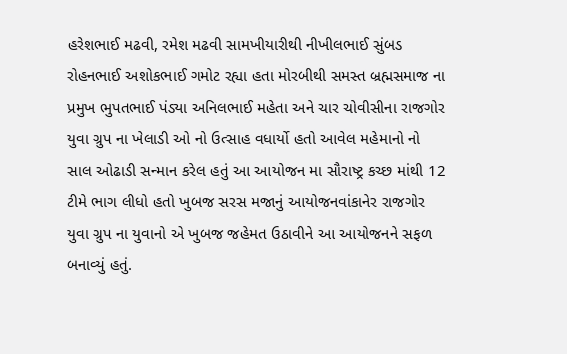હરેશભાઈ મઢવી, રમેશ મઢવી સામખીયારીથી નીખીલભાઈ સુંબડ રોહનભાઈ અશોકભાઈ ગમોટ રહ્યા હતા મોરબીથી સમસ્ત બ્રહ્મસમાજ ના પ્રમુખ ભુપતભાઈ પંડ્યા અનિલભાઈ મહેતા અને ચાર ચોવીસીના રાજગોર યુવા ગ્રુપ ના ખેલાડી ઓ નો ઉત્સાહ વધાર્યો હતો આવેલ મહેમાનો નો સાલ ઓઢાડી સન્માન કરેલ હતું આ આયોજન મા સૌરાષ્ટ્ર કચ્છ માંથી 12 ટીમે ભાગ લીધો હતો ખુબજ સરસ મજાનું આયોજનવાંકાનેર રાજગોર યુવા ગ્રુપ ના યુવાનો એ ખુબજ જહેમત ઉઠાવીને આ આયોજનને સફળ બનાવ્યું હતું.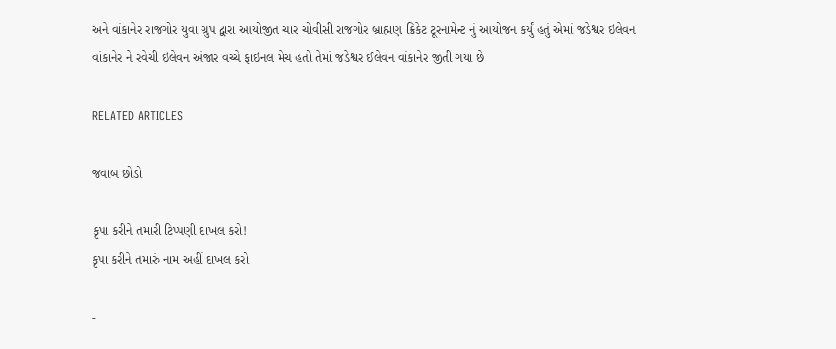અને વાંકાનેર રાજગોર યુવા ગ્રુપ દ્વારા આયોજીત ચાર ચોવીસી રાજગોર બ્રાહ્મણ ક્રિકેટ ટૂરનામેન્ટ નું આયોજન કર્યું હતું એમાં જડેશ્વર ઇલેવન વાંકાનેર ને રવેચી ઇલેવન અંજાર વચ્ચે ફાઇનલ મેચ હતો તેમાં જડેશ્વર ઈલેવન વાંકાનેર જીતી ગયા છે

RELATED ARTICLES

જવાબ છોડો

કૃપા કરીને તમારી ટિપ્પણી દાખલ કરો!
કૃપા કરીને તમારું નામ અહીં દાખલ કરો

-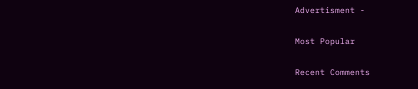Advertisment -

Most Popular

Recent Comments